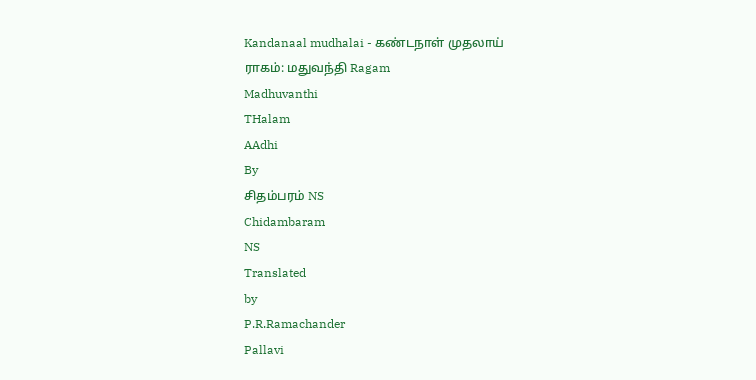Kandanaal mudhalai - கண்டநாள் முதலாய்
ராகம்: மதுவந்தி Ragam
Madhuvanthi
THalam
AAdhi
By
சிதம்பரம் NS
Chidambaram
NS
Translated
by
P.R.Ramachander
Pallavi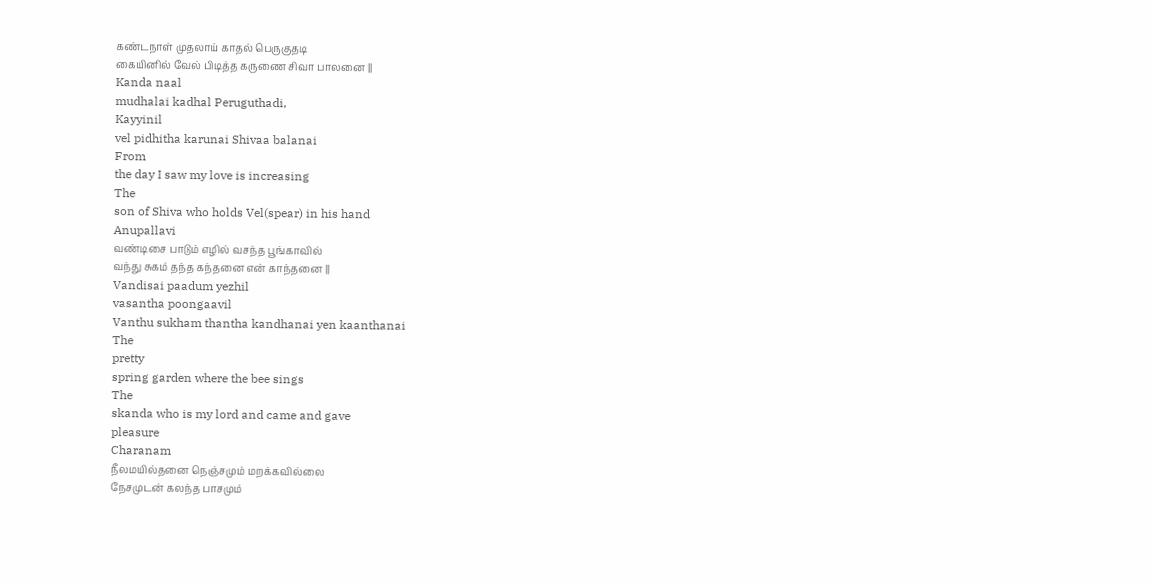கண்டநாள் முதலாய் காதல் பெருகுதடி
கையினில் வேல் பிடித்த கருணை சிவா பாலனை ||
Kanda naal
mudhalai kadhal Peruguthadi,
Kayyinil
vel pidhitha karunai Shivaa balanai
From
the day I saw my love is increasing
The
son of Shiva who holds Vel(spear) in his hand
Anupallavi
வண்டிசை பாடும் எழில் வசந்த பூங்காவில்
வந்து சுகம் தந்த கந்தனை என் காந்தனை ||
Vandisai paadum yezhil
vasantha poongaavil
Vanthu sukham thantha kandhanai yen kaanthanai
The
pretty
spring garden where the bee sings
The
skanda who is my lord and came and gave
pleasure
Charanam
நீலமயில்தனை நெஞ்சமும் மறக்கவில்லை
நேசமுடன் கலந்த பாசமும்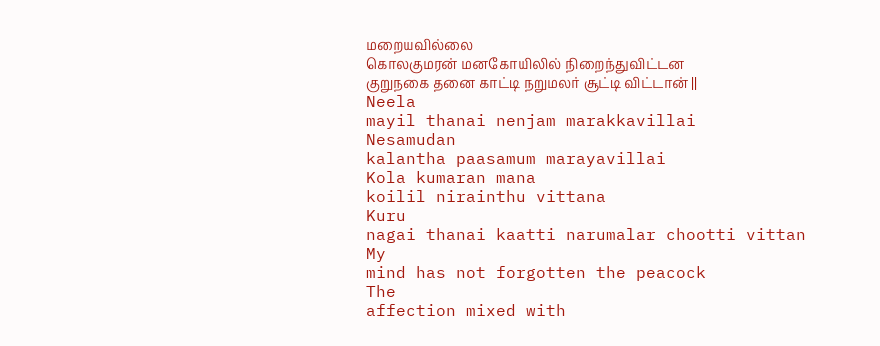மறையவில்லை
கொலகுமரன் மனகோயிலில் நிறைந்துவிட்டன
குறுநகை தனை காட்டி நறுமலர் சூட்டி விட்டான் ||
Neela
mayil thanai nenjam marakkavillai
Nesamudan
kalantha paasamum marayavillai
Kola kumaran mana
koilil nirainthu vittana
Kuru
nagai thanai kaatti narumalar chootti vittan
My
mind has not forgotten the peacock
The
affection mixed with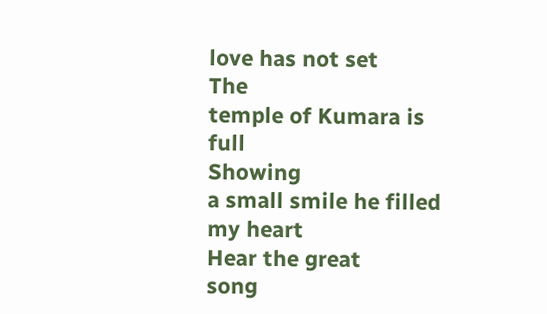love has not set
The
temple of Kumara is full
Showing
a small smile he filled my heart
Hear the great
song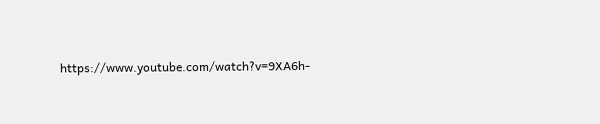https://www.youtube.com/watch?v=9XA6h-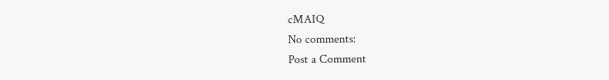cMAIQ
No comments:
Post a Comment